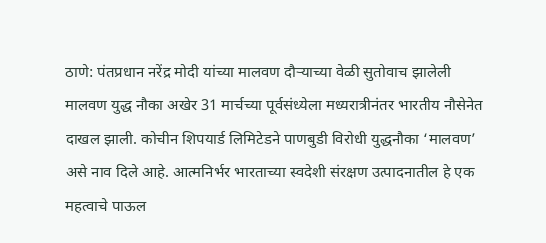ठाणे: पंतप्रधान नरेंद्र मोदी यांच्या मालवण दौऱ्याच्या वेळी सुतोवाच झालेली मालवण युद्ध नौका अखेर 31 मार्चच्या पूर्वसंध्येला मध्यरात्रीनंतर भारतीय नौसेनेत दाखल झाली. कोचीन शिपयार्ड लिमिटेडने पाणबुडी विरोधी युद्धनौका ‘मालवण’ असे नाव दिले आहे. आत्मनिर्भर भारताच्या स्वदेशी संरक्षण उत्पादनातील हे एक महत्वाचे पाऊल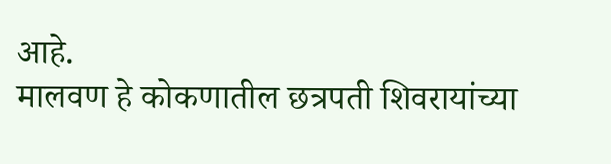आहे.
मालवण हे कोकणातील छत्रपती शिवरायांच्या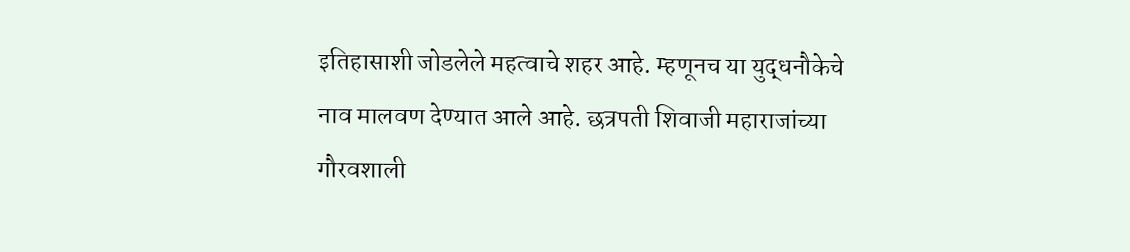इतिहासाशी जोडलेले महत्वाचे शहर आहे. म्हणूनच या युद्धनौकेचे नाव मालवण देण्यात आले आहे. छत्रपती शिवाजी महाराजांच्या गौरवशाली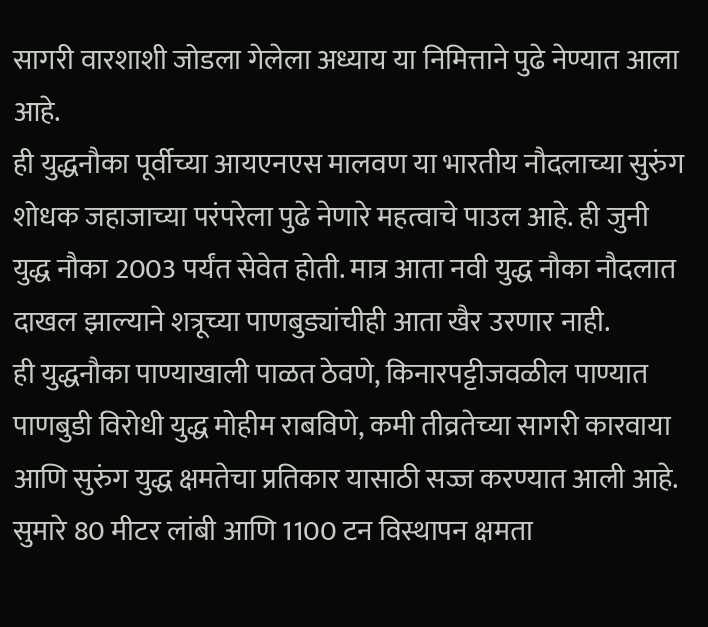सागरी वारशाशी जोडला गेलेला अध्याय या निमित्ताने पुढे नेण्यात आला आहे.
ही युद्धनौका पूर्वीच्या आयएनएस मालवण या भारतीय नौदलाच्या सुरुंग शोधक जहाजाच्या परंपरेला पुढे नेणारे महत्वाचे पाउल आहे. ही जुनी युद्ध नौका 2003 पर्यंत सेवेत होती. मात्र आता नवी युद्ध नौका नौदलात दाखल झाल्याने शत्रूच्या पाणबुड्यांचीही आता खैर उरणार नाही.
ही युद्धनौका पाण्याखाली पाळत ठेवणे, किनारपट्टीजवळील पाण्यात पाणबुडी विरोधी युद्ध मोहीम राबविणे, कमी तीव्रतेच्या सागरी कारवाया आणि सुरुंग युद्ध क्षमतेचा प्रतिकार यासाठी सज्ज करण्यात आली आहे.
सुमारे 80 मीटर लांबी आणि 1100 टन विस्थापन क्षमता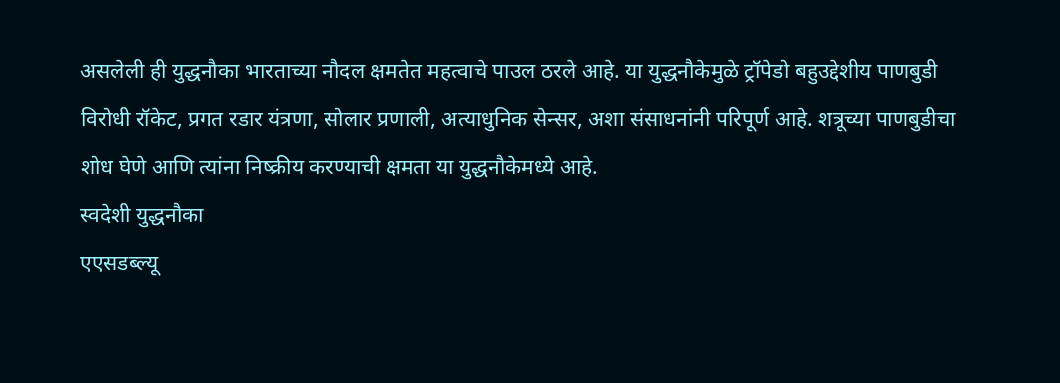असलेली ही युद्धनौका भारताच्या नौदल क्षमतेत महत्वाचे पाउल ठरले आहे. या युद्धनौकेमुळे ट्रॉपेडो बहुउद्देशीय पाणबुडी विरोधी रॉकेट, प्रगत रडार यंत्रणा, सोलार प्रणाली, अत्याधुनिक सेन्सर, अशा संसाधनांनी परिपूर्ण आहे. शत्रूच्या पाणबुडीचा शोध घेणे आणि त्यांना निष्क्रीय करण्याची क्षमता या युद्धनौकेमध्ये आहे.
स्वदेशी युद्धनौका
एएसडब्ल्यू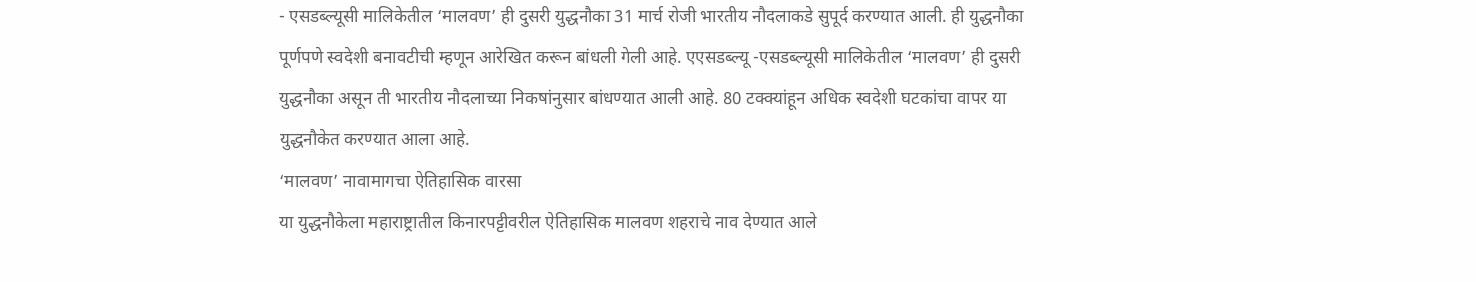- एसडब्ल्यूसी मालिकेतील ‘मालवण’ ही दुसरी युद्धनौका 31 मार्च रोजी भारतीय नौदलाकडे सुपूर्द करण्यात आली. ही युद्धनौका पूर्णपणे स्वदेशी बनावटीची म्हणून आरेखित करून बांधली गेली आहे. एएसडब्ल्यू -एसडब्ल्यूसी मालिकेतील ‘मालवण’ ही दुसरी युद्धनौका असून ती भारतीय नौदलाच्या निकषांनुसार बांधण्यात आली आहे. 80 टक्क्यांहून अधिक स्वदेशी घटकांचा वापर या युद्धनौकेत करण्यात आला आहे.
‘मालवण’ नावामागचा ऐतिहासिक वारसा
या युद्धनौकेला महाराष्ट्रातील किनारपट्टीवरील ऐतिहासिक मालवण शहराचे नाव देण्यात आले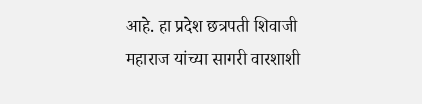आहे. हा प्रदेश छत्रपती शिवाजी महाराज यांच्या सागरी वारशाशी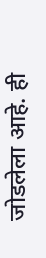जोडलेला आहे. ही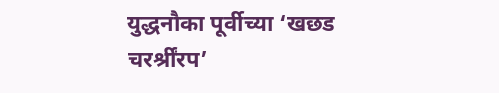युद्धनौका पूर्वीच्या ‘खछड चरर्श्रींरप’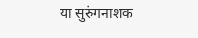या सुरुंगनाशक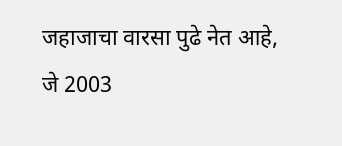जहाजाचा वारसा पुढे नेत आहे, जे 2003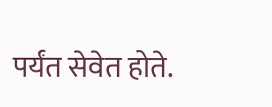पर्यंत सेवेत होते.